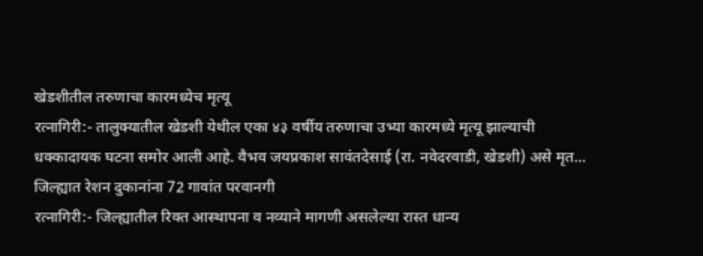खेडशीतील तरुणाचा कारमध्येच मृत्यू
रत्नागिरी:- तालुक्यातील खेडशी येथील एका ४३ वर्षीय तरुणाचा उभ्या कारमध्ये मृत्यू झाल्याची धक्कादायक घटना समोर आली आहे. वैभव जयप्रकाश सावंतदेसाई (रा. नवेदरवाडी, खेडशी) असे मृत...
जिल्ह्यात रेशन दुकानांना 72 गावांत परवानगी
रत्नागिरी:- जिल्ह्यातील रिक्त आस्थापना व नव्याने मागणी असलेल्या रास्त धान्य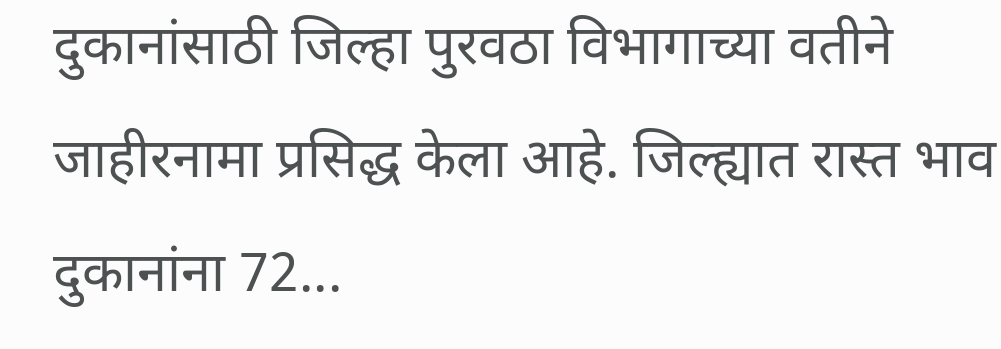दुकानांसाठी जिल्हा पुरवठा विभागाच्या वतीने जाहीरनामा प्रसिद्ध केला आहे. जिल्ह्यात रास्त भाव दुकानांना 72...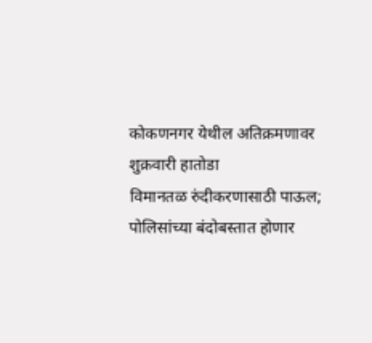कोकणनगर येथील अतिक्रमणावर शुक्रवारी हातोडा
विमानतळ रुंदीकरणासाठी पाऊल; पोलिसांच्या बंदोबस्तात होणार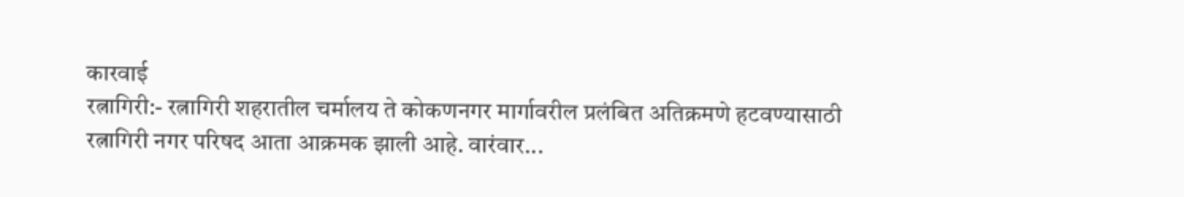कारवाई
रत्नागिरी:- रत्नागिरी शहरातील चर्मालय ते कोकणनगर मार्गावरील प्रलंबित अतिक्रमणे हटवण्यासाठी रत्नागिरी नगर परिषद आता आक्रमक झाली आहे. वारंवार...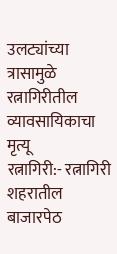उलट्यांच्या त्रासामुळे रत्नागिरीतील व्यावसायिकाचा मृत्यू
रत्नागिरी:- रत्नागिरी शहरातील बाजारपेठ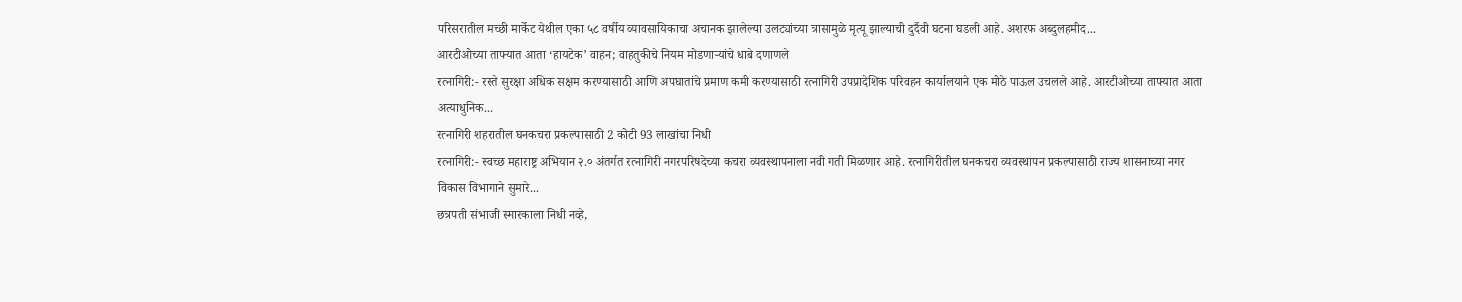परिसरातील मच्छी मार्केट येथील एका ५८ वर्षीय व्यावसायिकाचा अचानक झालेल्या उलट्यांच्या त्रासामुळे मृत्यू झाल्याची दुर्दैवी घटना घडली आहे. अशरफ अब्दुलहमीद...
आरटीओच्या ताफ्यात आता ‘हायटेक’ वाहन; वाहतुकीचे नियम मोडणाऱ्यांचे धाबे दणाणले
रत्नागिरी:- रस्ते सुरक्षा अधिक सक्षम करण्यासाठी आणि अपघातांचे प्रमाण कमी करण्यासाठी रत्नागिरी उपप्रादेशिक परिवहन कार्यालयाने एक मोठे पाऊल उचलले आहे. आरटीओच्या ताफ्यात आता अत्याधुनिक...
रत्नागिरी शहरातील घनकचरा प्रकल्पासाठी 2 कोटी 93 लाखांचा निधी
रत्नागिरी:- स्वच्छ महाराष्ट्र अभियान २.० अंतर्गत रत्नागिरी नगरपरिषदेच्या कचरा व्यवस्थापनाला नवी गती मिळणार आहे. रत्नागिरीतील घनकचरा व्यवस्थापन प्रकल्पासाठी राज्य शासनाच्या नगर विकास विभागाने सुमारे...
छत्रपती संभाजी स्मारकाला निधी नव्हे,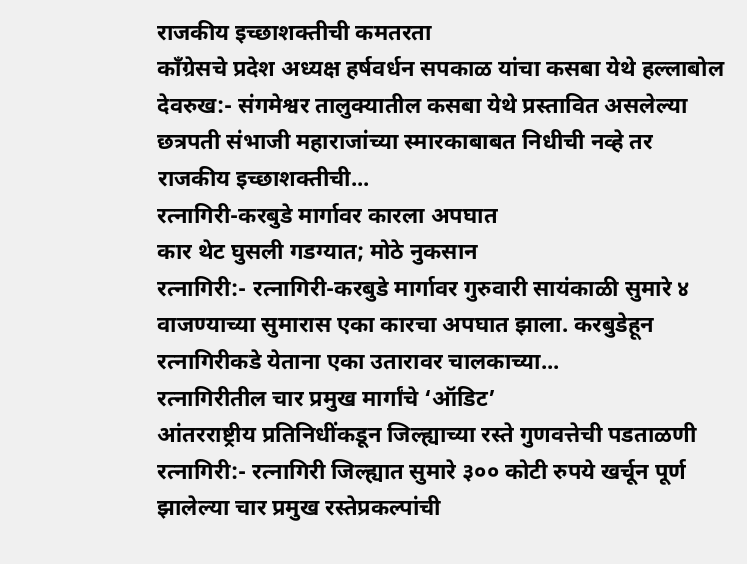राजकीय इच्छाशक्तीची कमतरता
काँग्रेसचे प्रदेश अध्यक्ष हर्षवर्धन सपकाळ यांचा कसबा येथे हल्लाबोल
देवरुख:- संगमेश्वर तालुक्यातील कसबा येथे प्रस्तावित असलेल्या छत्रपती संभाजी महाराजांच्या स्मारकाबाबत निधीची नव्हे तर राजकीय इच्छाशक्तीची...
रत्नागिरी-करबुडे मार्गावर कारला अपघात
कार थेट घुसली गडग्यात; मोठे नुकसान
रत्नागिरी:- रत्नागिरी-करबुडे मार्गावर गुरुवारी सायंकाळी सुमारे ४ वाजण्याच्या सुमारास एका कारचा अपघात झाला. करबुडेहून रत्नागिरीकडे येताना एका उतारावर चालकाच्या...
रत्नागिरीतील चार प्रमुख मार्गांचे ‘ऑडिट’
आंतरराष्ट्रीय प्रतिनिधींकडून जिल्ह्याच्या रस्ते गुणवत्तेची पडताळणी
रत्नागिरी:- रत्नागिरी जिल्ह्यात सुमारे ३०० कोटी रुपये खर्चून पूर्ण झालेल्या चार प्रमुख रस्तेप्रकल्पांची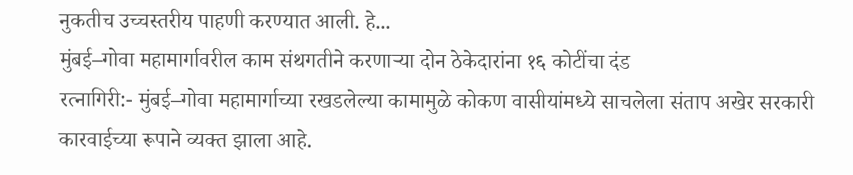नुकतीच उच्चस्तरीय पाहणी करण्यात आली. हे...
मुंबई–गोवा महामार्गावरील काम संथगतीने करणाऱ्या दोन ठेकेदारांना १६ कोटींचा दंड
रत्नागिरी:- मुंबई–गोवा महामार्गाच्या रखडलेल्या कामामुळे कोकण वासीयांमध्ये साचलेला संताप अखेर सरकारी कारवाईच्या रूपाने व्यक्त झाला आहे.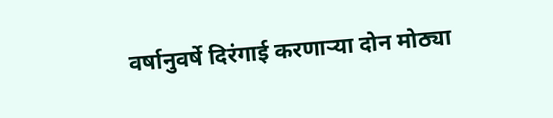वर्षानुवर्षे दिरंगाई करणाऱ्या दोन मोठ्या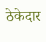ठेकेदार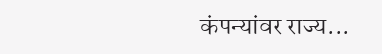कंपन्यांवर राज्य...